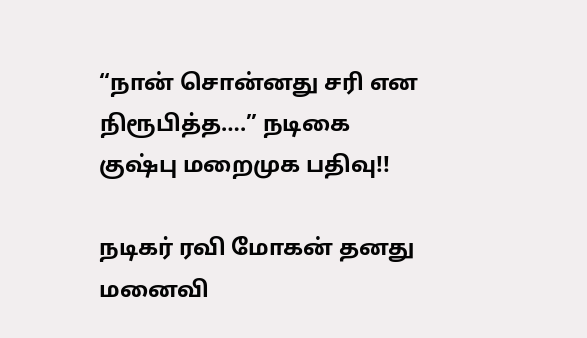“நான் சொன்னது சரி என நிரூபித்த….” நடிகை குஷ்பு மறைமுக பதிவு!!

நடிகர் ரவி மோகன் தனது மனைவி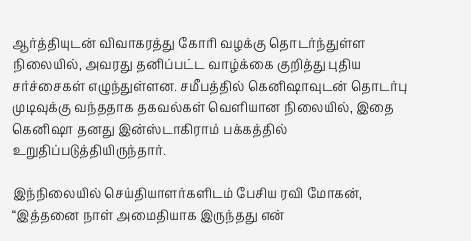ஆர்த்தியுடன் விவாகரத்து கோரி வழக்கு தொடர்ந்துள்ள நிலையில், அவரது தனிப்பட்ட வாழ்க்கை குறித்து புதிய சர்ச்சைகள் எழுந்துள்ளன. சமீபத்தில் கெனிஷாவுடன் தொடர்பு முடிவுக்கு வந்ததாக தகவல்கள் வெளியான நிலையில், இதை கெனிஷா தனது இன்ஸ்டாகிராம் பக்கத்தில் உறுதிப்படுத்தியிருந்தார்.

இந்நிலையில் செய்தியாளர்களிடம் பேசிய ரவி மோகன், “இத்தனை நாள் அமைதியாக இருந்தது என்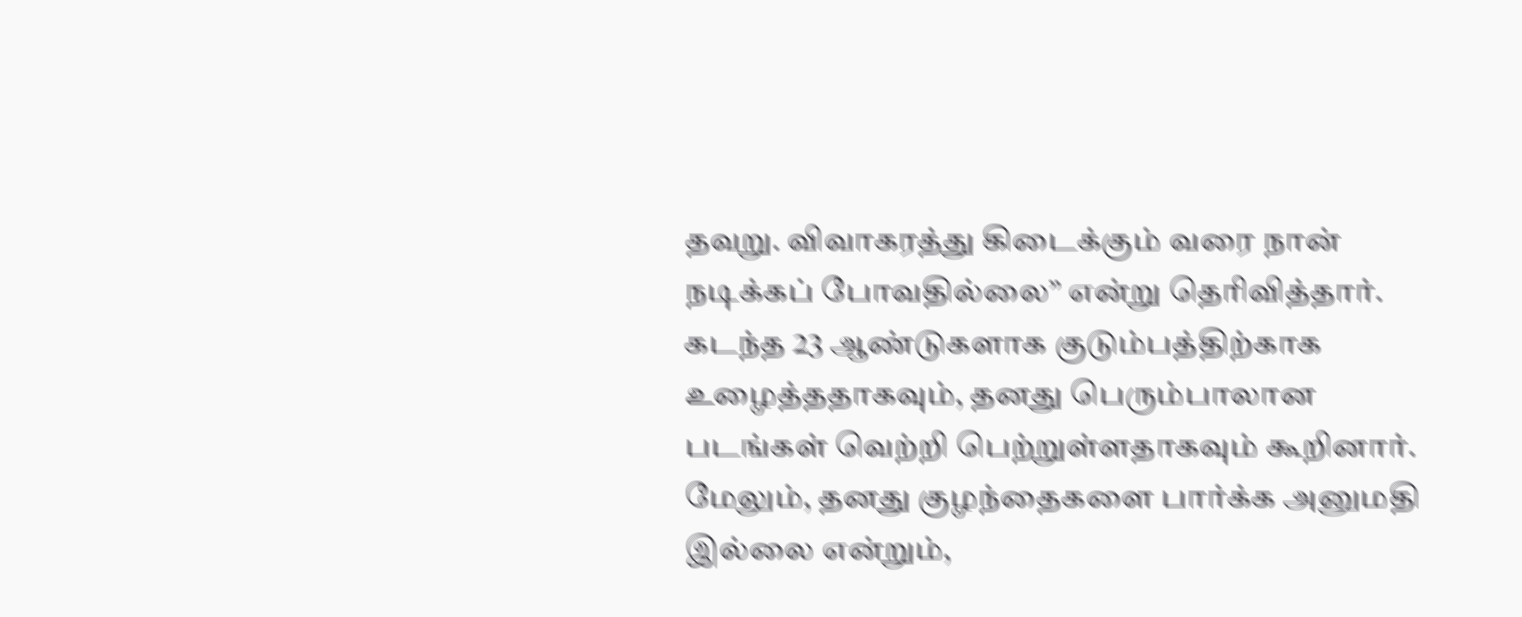தவறு. விவாகரத்து கிடைக்கும் வரை நான் நடிக்கப் போவதில்லை” என்று தெரிவித்தார். கடந்த 23 ஆண்டுகளாக குடும்பத்திற்காக உழைத்ததாகவும், தனது பெரும்பாலான படங்கள் வெற்றி பெற்றுள்ளதாகவும் கூறினார். மேலும், தனது குழந்தைகளை பார்க்க அனுமதி இல்லை என்றும்,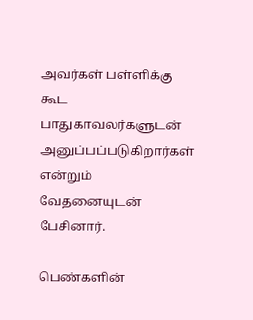அவர்கள் பள்ளிக்கு கூட பாதுகாவலர்களுடன் அனுப்பப்படுகிறார்கள் என்றும் வேதனையுடன் பேசினார்.

பெண்களின்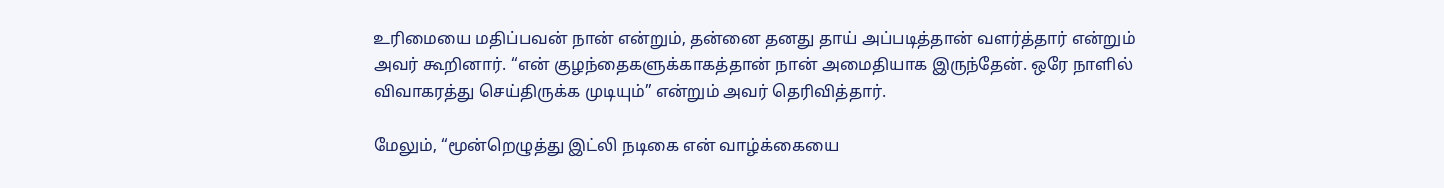உரிமையை மதிப்பவன் நான் என்றும், தன்னை தனது தாய் அப்படித்தான் வளர்த்தார் என்றும் அவர் கூறினார். “என் குழந்தைகளுக்காகத்தான் நான் அமைதியாக இருந்தேன். ஒரே நாளில் விவாகரத்து செய்திருக்க முடியும்” என்றும் அவர் தெரிவித்தார்.

மேலும், “மூன்றெழுத்து இட்லி நடிகை என் வாழ்க்கையை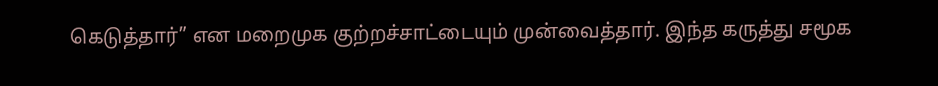கெடுத்தார்” என மறைமுக குற்றச்சாட்டையும் முன்வைத்தார். இந்த கருத்து சமூக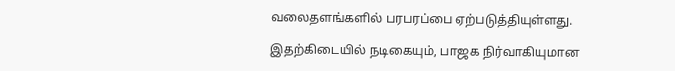வலைதளங்களில் பரபரப்பை ஏற்படுத்தியுள்ளது.

இதற்கிடையில் நடிகையும், பாஜக நிர்வாகியுமான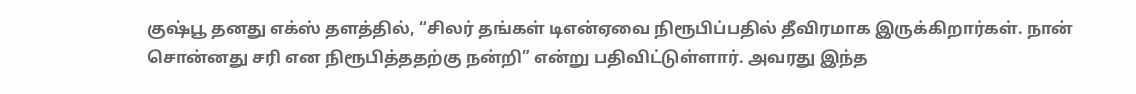குஷ்பூ தனது எக்ஸ் தளத்தில், “சிலர் தங்கள் டிஎன்ஏவை நிரூபிப்பதில் தீவிரமாக இருக்கிறார்கள். நான் சொன்னது சரி என நிரூபித்ததற்கு நன்றி” என்று பதிவிட்டுள்ளார். அவரது இந்த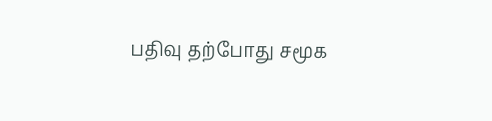பதிவு தற்போது சமூக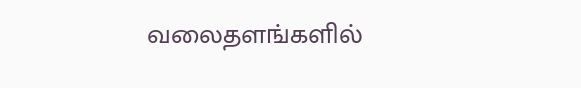வலைதளங்களில்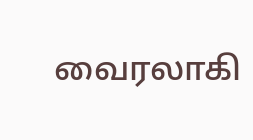வைரலாகி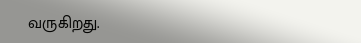வருகிறது.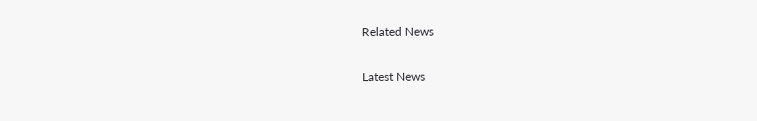Related News

Latest News